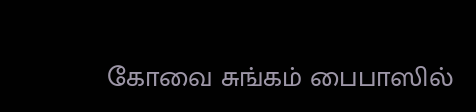கோவை சுங்கம் பைபாஸில்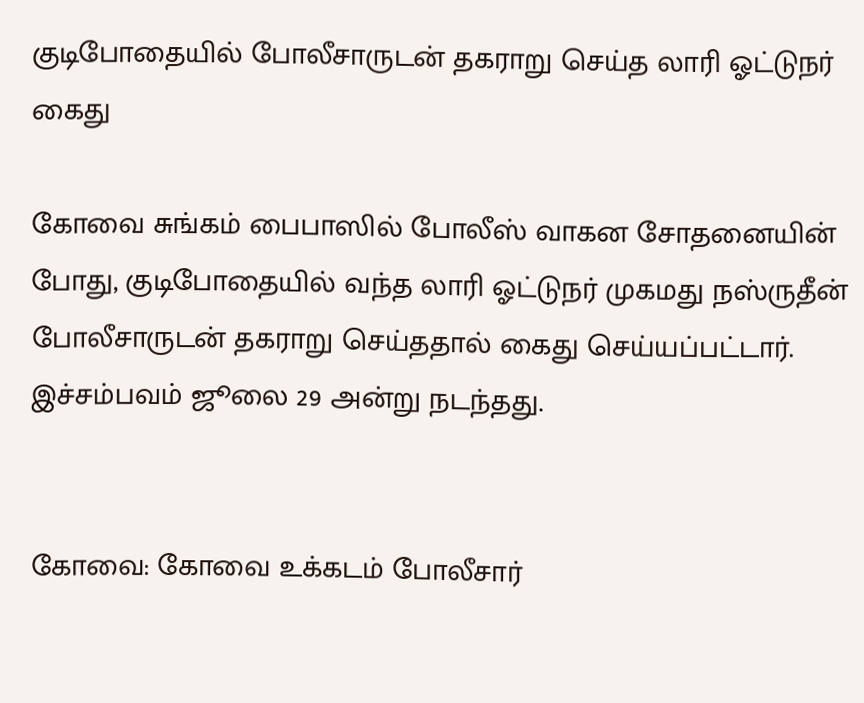குடிபோதையில் போலீசாருடன் தகராறு செய்த லாரி ஓட்டுநர் கைது

கோவை சுங்கம் பைபாஸில் போலீஸ் வாகன சோதனையின் போது, குடிபோதையில் வந்த லாரி ஓட்டுநர் முகமது நஸ்ருதீன் போலீசாருடன் தகராறு செய்ததால் கைது செய்யப்பட்டார். இச்சம்பவம் ஜூலை 29 அன்று நடந்தது.


கோவை: கோவை உக்கடம் போலீசார்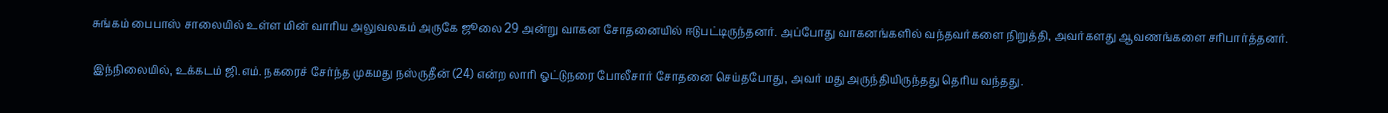சுங்கம் பைபாஸ் சாலையில் உள்ள மின் வாரிய அலுவலகம் அருகே ஜூலை 29 அன்று வாகன சோதனையில் ஈடுபட்டிருந்தனர். அப்போது வாகனங்களில் வந்தவர்களை நிறுத்தி, அவர்களது ஆவணங்களை சரிபார்த்தனர்.

இந்நிலையில், உக்கடம் ஜி.எம். நகரைச் சேர்ந்த முகமது நஸ்ருதீன் (24) என்ற லாரி ஓட்டுநரை போலீசார் சோதனை செய்தபோது, அவர் மது அருந்தியிருந்தது தெரிய வந்தது.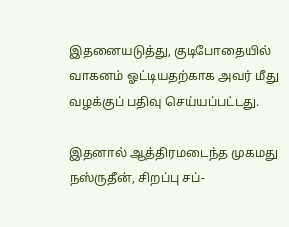இதனையடுத்து, குடிபோதையில் வாகனம் ஓட்டியதற்காக அவர் மீது வழக்குப் பதிவு செய்யப்பட்டது.

இதனால் ஆத்திரமடைந்த முகமது நஸ்ருதீன், சிறப்பு சப்-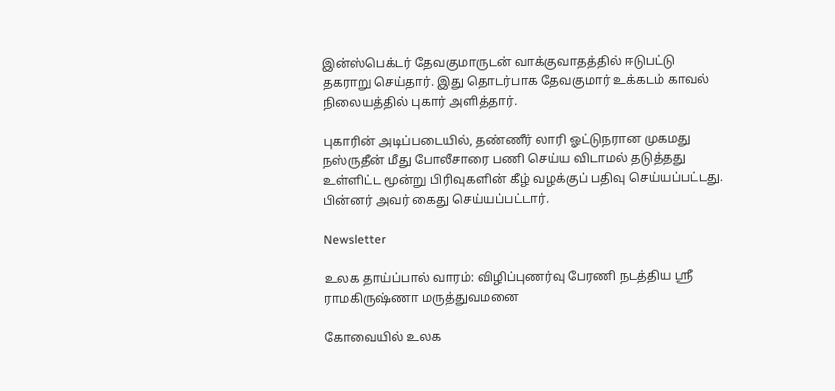இன்ஸ்பெக்டர் தேவகுமாருடன் வாக்குவாதத்தில் ஈடுபட்டு தகராறு செய்தார். இது தொடர்பாக தேவகுமார் உக்கடம் காவல் நிலையத்தில் புகார் அளித்தார்.

புகாரின் அடிப்படையில், தண்ணீர் லாரி ஓட்டுநரான முகமது நஸ்ருதீன் மீது போலீசாரை பணி செய்ய விடாமல் தடுத்தது உள்ளிட்ட மூன்று பிரிவுகளின் கீழ் வழக்குப் பதிவு செய்யப்பட்டது. பின்னர் அவர் கைது செய்யப்பட்டார்.

Newsletter

உலக தாய்ப்பால் வாரம்: விழிப்புணர்வு பேரணி நடத்திய ஸ்ரீ ராமகிருஷ்ணா மருத்துவமனை

கோவையில் உலக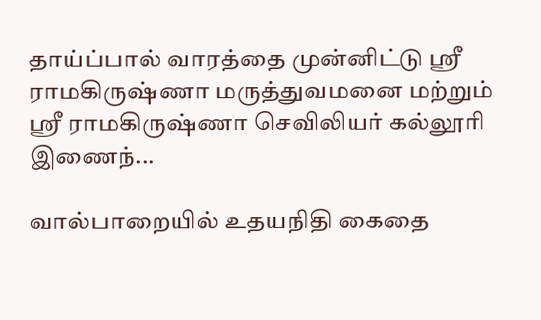தாய்ப்பால் வாரத்தை முன்னிட்டு ஸ்ரீ ராமகிருஷ்ணா மருத்துவமனை மற்றும் ஸ்ரீ ராமகிருஷ்ணா செவிலியர் கல்லூரி இணைந்...

வால்பாறையில் உதயநிதி கைதை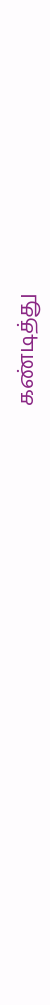கண்டித்து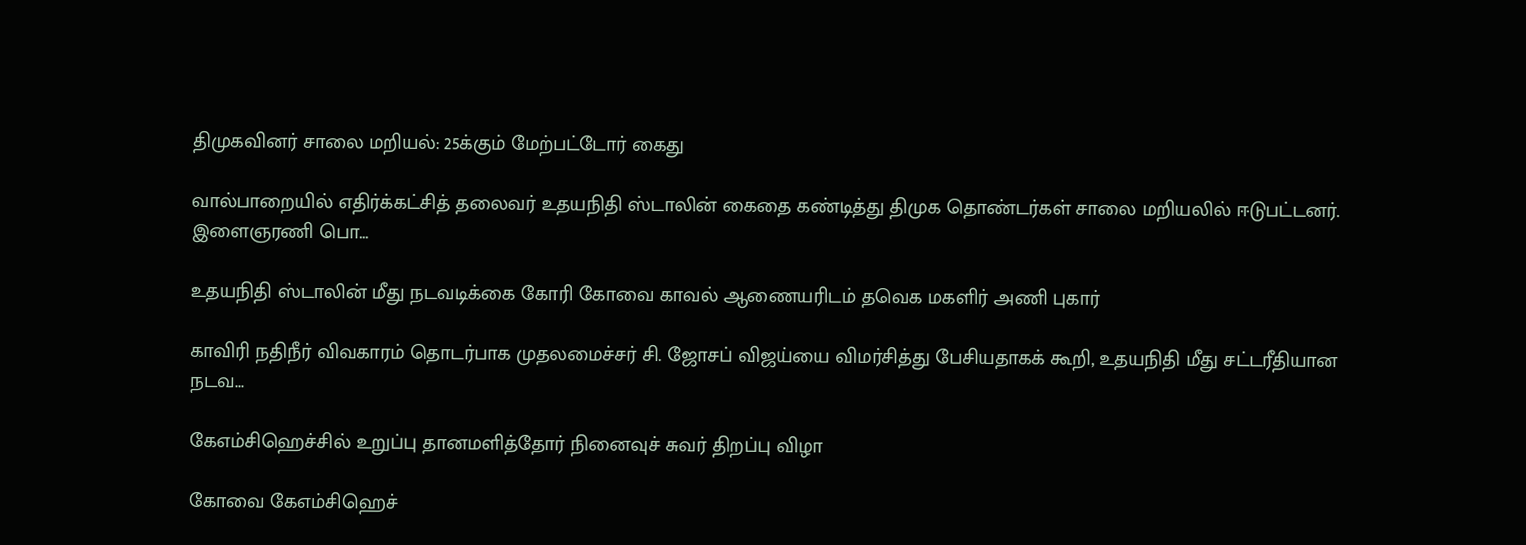திமுகவினர் சாலை மறியல்: 25க்கும் மேற்பட்டோர் கைது

வால்பாறையில் எதிர்க்கட்சித் தலைவர் உதயநிதி ஸ்டாலின் கைதை கண்டித்து திமுக தொண்டர்கள் சாலை மறியலில் ஈடுபட்டனர். இளைஞரணி பொ...

உதயநிதி ஸ்டாலின் மீது நடவடிக்கை கோரி கோவை காவல் ஆணையரிடம் தவெக மகளிர் அணி புகார்

காவிரி நதிநீர் விவகாரம் தொடர்பாக முதலமைச்சர் சி. ஜோசப் விஜய்யை விமர்சித்து பேசியதாகக் கூறி, உதயநிதி மீது சட்டரீதியான நடவ...

கேஎம்சிஹெச்சில் உறுப்பு தானமளித்தோர் நினைவுச் சுவர் திறப்பு விழா

கோவை கேஎம்சிஹெச்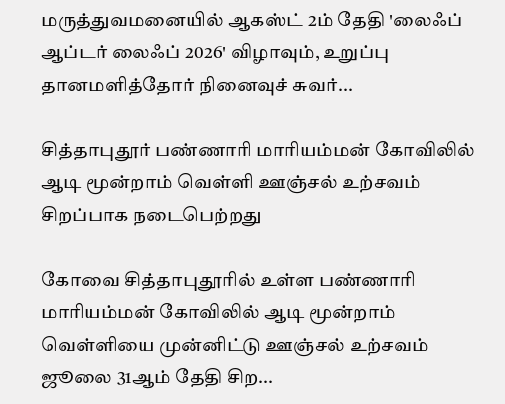மருத்துவமனையில் ஆகஸ்ட் 2ம் தேதி 'லைஃப் ஆப்டர் லைஃப் 2026' விழாவும், உறுப்பு தானமளித்தோர் நினைவுச் சுவர்...

சித்தாபுதூர் பண்ணாரி மாரியம்மன் கோவிலில் ஆடி மூன்றாம் வெள்ளி ஊஞ்சல் உற்சவம் சிறப்பாக நடைபெற்றது

கோவை சித்தாபுதூரில் உள்ள பண்ணாரி மாரியம்மன் கோவிலில் ஆடி மூன்றாம் வெள்ளியை முன்னிட்டு ஊஞ்சல் உற்சவம் ஜூலை 31ஆம் தேதி சிற...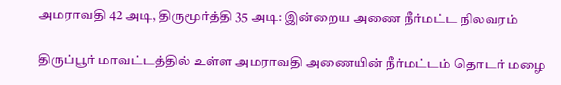அமராவதி 42 அடி, திருமூர்த்தி 35 அடி: இன்றைய அணை நீர்மட்ட நிலவரம்

திருப்பூர் மாவட்டத்தில் உள்ள அமராவதி அணையின் நீர்மட்டம் தொடர் மழை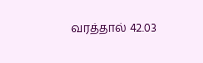வரத்தால் 42.03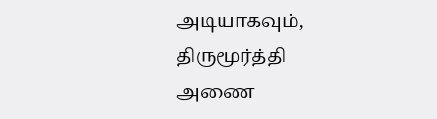அடியாகவும், திருமூர்த்தி அணை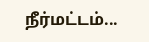நீர்மட்டம்...